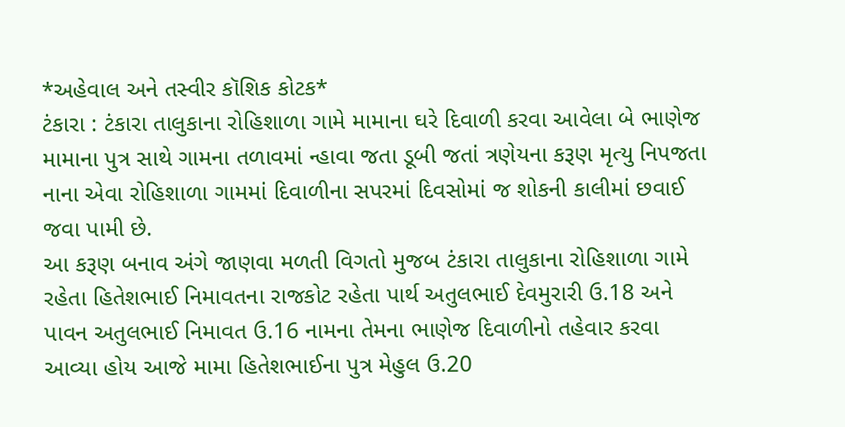*અહેવાલ અને તસ્વીર કૉશિક કોટક*
ટંકારા : ટંકારા તાલુકાના રોહિશાળા ગામે મામાના ઘરે દિવાળી કરવા આવેલા બે ભાણેજ મામાના પુત્ર સાથે ગામના તળાવમાં ન્હાવા જતા ડૂબી જતાં ત્રણેયના કરૂણ મૃત્યુ નિપજતા નાના એવા રોહિશાળા ગામમાં દિવાળીના સપરમાં દિવસોમાં જ શોકની કાલીમાં છવાઈ જવા પામી છે.
આ કરૂણ બનાવ અંગે જાણવા મળતી વિગતો મુજબ ટંકારા તાલુકાના રોહિશાળા ગામે રહેતા હિતેશભાઈ નિમાવતના રાજકોટ રહેતા પાર્થ અતુલભાઈ દેવમુરારી ઉ.18 અને પાવન અતુલભાઈ નિમાવત ઉ.16 નામના તેમના ભાણેજ દિવાળીનો તહેવાર કરવા આવ્યા હોય આજે મામા હિતેશભાઈના પુત્ર મેહુલ ઉ.20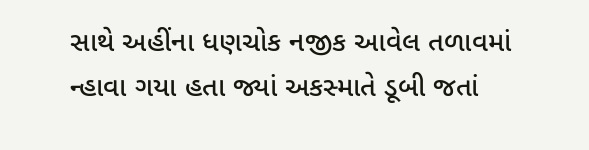સાથે અહીંના ધણચોક નજીક આવેલ તળાવમાં ન્હાવા ગયા હતા જ્યાં અકસ્માતે ડૂબી જતાં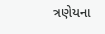ત્રણેયના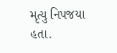મૃત્યુ નિપજયા હતા.